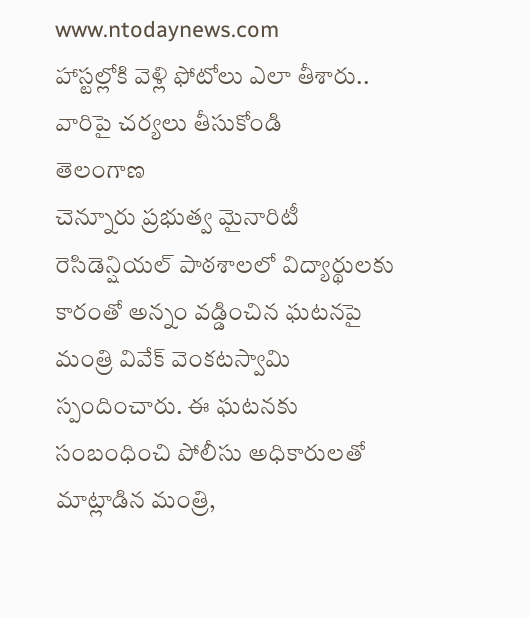www.ntodaynews.com
హాస్టల్లోకి వెళ్లి ఫోటోలు ఎలా తీశారు.. వారిపై చర్యలు తీసుకోండి
తెలంగాణ
చెన్నూరు ప్రభుత్వ మైనారిటీ రెసిడెన్షియల్ పాఠశాలలో విద్యార్థులకు కారంతో అన్నం వడ్డించిన ఘటనపై మంత్రి వివేక్ వెంకటస్వామి స్పందించారు. ఈ ఘటనకు సంబంధించి పోలీసు అధికారులతో మాట్లాడిన మంత్రి,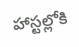హాస్టల్లోకి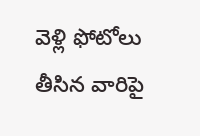వెళ్లి ఫోటోలు తీసిన వారిపై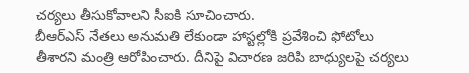చర్యలు తీసుకోవాలని సీఐకి సూచించారు.
బీఆర్ఎస్ నేతలు అనుమతి లేకుండా హాస్టల్లోకి ప్రవేశించి ఫోటోలు తీశారని మంత్రి ఆరోపించారు. దీనిపై విచారణ జరిపి బాధ్యులపై చర్యలు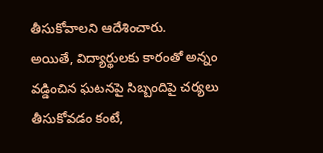తీసుకోవాలని ఆదేశించారు.
అయితే, విద్యార్థులకు కారంతో అన్నం వడ్డించిన ఘటనపై సిబ్బందిపై చర్యలు తీసుకోవడం కంటే,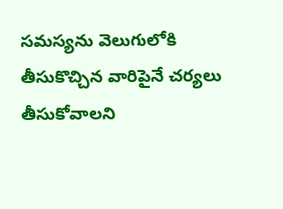సమస్యను వెలుగులోకి తీసుకొచ్చిన వారిపైనే చర్యలు తీసుకోవాలని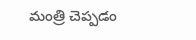మంత్రి చెప్పడం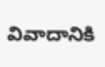వివాదానికి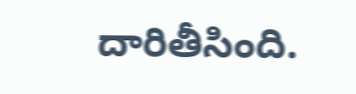దారితీసింది.